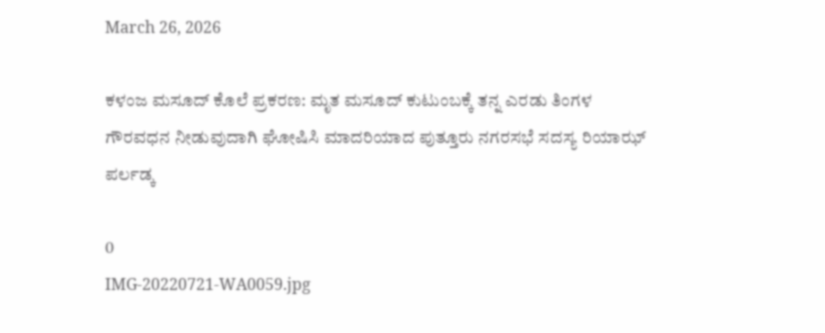March 26, 2026

ಕಳಂಜ ಮಸೂದ್ ಕೊಲೆ ಪ್ರಕರಣ: ಮೃತ ಮಸೂದ್ ಕುಟುಂಬಕ್ಕೆ ತನ್ನ ಎರಡು ತಿಂಗಳ ಗೌರವಧನ ನೀಡುವುದಾಗಿ ಘೋಷಿಸಿ ಮಾದರಿಯಾದ ಪುತ್ತೂರು ನಗರಸಭೆ ಸದಸ್ಯ ರಿಯಾಝ್ ಪರ್ಲಡ್ಕ

0
IMG-20220721-WA0059.jpg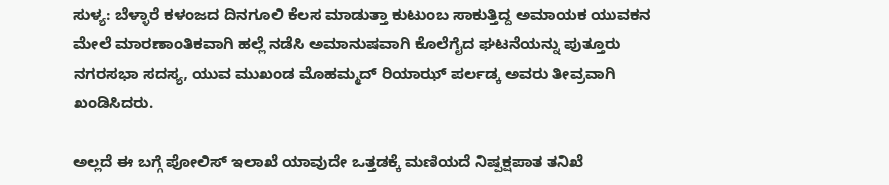ಸುಳ್ಯ: ಬೆಳ್ಳಾರೆ ಕಳಂಜದ ದಿನಗೂಲಿ ಕೆಲಸ ಮಾಡುತ್ತಾ ಕುಟುಂಬ ಸಾಕುತ್ತಿದ್ದ ಅಮಾಯಕ ಯುವಕನ ಮೇಲೆ ಮಾರಣಾಂತಿಕವಾಗಿ ಹಲ್ಲೆ ನಡೆಸಿ ಅಮಾನುಷವಾಗಿ ಕೊಲೆಗೈದ ಘಟನೆಯನ್ನು ಪುತ್ತೂರು ನಗರಸಭಾ ಸದಸ್ಯ, ಯುವ ಮುಖಂಡ ಮೊಹಮ್ಮದ್ ರಿಯಾಝ್ ಪರ್ಲಡ್ಕ ಅವರು ತೀವ್ರವಾಗಿ ಖಂಡಿಸಿದರು.

ಅಲ್ಲದೆ ಈ ಬಗ್ಗೆ ಪೋಲಿಸ್ ಇಲಾಖೆ ಯಾವುದೇ ಒತ್ತಡಕ್ಕೆ ಮಣಿಯದೆ ನಿಷ್ಪಕ್ಷಪಾತ ತನಿಖೆ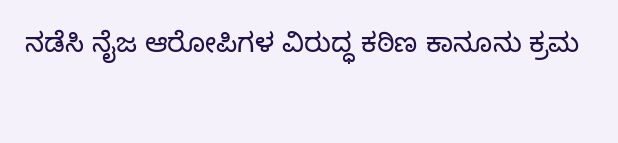ನಡೆಸಿ ನೈಜ ಆರೋಪಿಗಳ ವಿರುದ್ಧ ಕಠಿಣ ಕಾನೂನು ಕ್ರಮ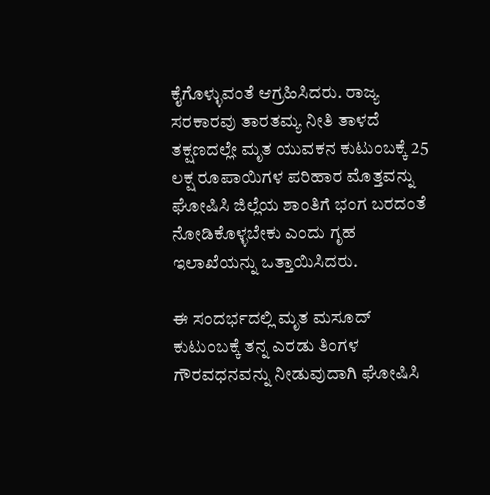ಕೈಗೊಳ್ಳುವಂತೆ ಆಗ್ರಹಿಸಿದರು. ರಾಜ್ಯ ಸರಕಾರವು ತಾರತಮ್ಯ ನೀತಿ ತಾಳದೆ ತಕ್ಷಣದಲ್ಲೇ ಮೃತ ಯುವಕನ ಕುಟುಂಬಕ್ಕೆ 25 ಲಕ್ಷ ರೂಪಾಯಿಗಳ ಪರಿಹಾರ ಮೊತ್ತವನ್ನು ಘೋಷಿಸಿ ಜಿಲ್ಲೆಯ ಶಾಂತಿಗೆ ಭಂಗ ಬರದಂತೆ ನೋಡಿಕೊಳ್ಳಬೇಕು ಎಂದು ಗೃಹ ಇಲಾಖೆಯನ್ನು ಒತ್ತಾಯಿಸಿದರು.

ಈ‌ ಸಂದರ್ಭದಲ್ಲಿ ಮೃತ ಮಸೂದ್ ಕುಟುಂಬಕ್ಕೆ ತನ್ನ ಎರಡು ತಿಂಗಳ ಗೌರವಧನವನ್ನು ನೀಡುವುದಾಗಿ ಘೋಷಿಸಿ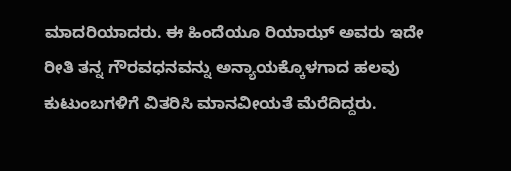ಮಾದರಿಯಾದರು. ಈ‌ ಹಿಂದೆಯೂ ರಿಯಾಝ್ ಅವರು ಇದೇ ರೀತಿ ತನ್ನ ಗೌರವಧನವನ್ನು ಅನ್ಯಾಯಕ್ಕೊಳಗಾದ ಹಲವು ಕುಟುಂಬಗಳಿಗೆ ವಿತರಿಸಿ ಮಾನವೀಯತೆ ಮೆರೆದಿದ್ದರು.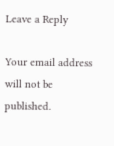Leave a Reply

Your email address will not be published.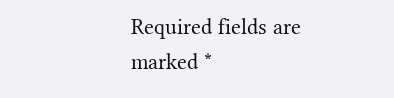Required fields are marked *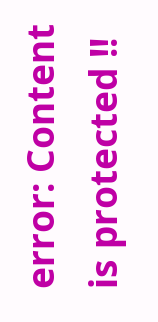error: Content is protected !!